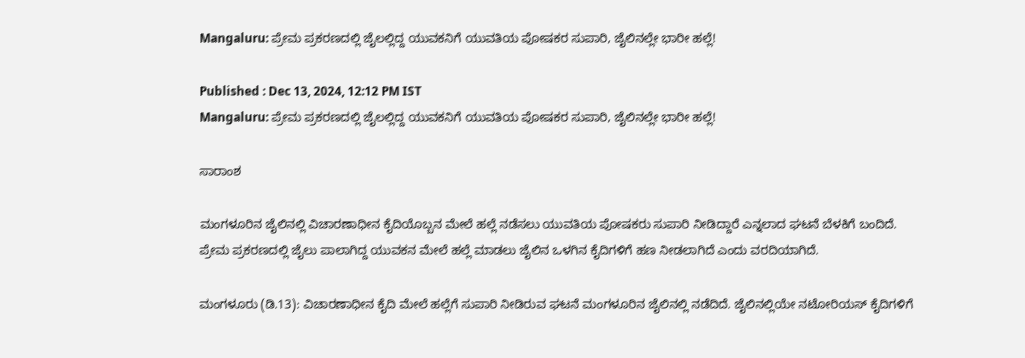Mangaluru: ಪ್ರೇಮ ಪ್ರಕರಣದಲ್ಲಿ ಜೈಲಲ್ಲಿದ್ದ ಯುವಕನಿಗೆ ಯುವತಿಯ ಪೋಷಕರ ಸುಪಾರಿ, ಜೈಲಿನಲ್ಲೇ ಭಾರೀ ಹಲ್ಲೆ!

Published : Dec 13, 2024, 12:12 PM IST
Mangaluru: ಪ್ರೇಮ ಪ್ರಕರಣದಲ್ಲಿ ಜೈಲಲ್ಲಿದ್ದ ಯುವಕನಿಗೆ ಯುವತಿಯ ಪೋಷಕರ ಸುಪಾರಿ, ಜೈಲಿನಲ್ಲೇ ಭಾರೀ ಹಲ್ಲೆ!

ಸಾರಾಂಶ

ಮಂಗಳೂರಿನ ಜೈಲಿನಲ್ಲಿ ವಿಚಾರಣಾಧೀನ ಕೈದಿಯೊಬ್ಬನ ಮೇಲೆ ಹಲ್ಲೆ ನಡೆಸಲು ಯುವತಿಯ ಪೋಷಕರು ಸುಪಾರಿ ನೀಡಿದ್ದಾರೆ ಎನ್ನಲಾದ ಘಟನೆ ಬೆಳಕಿಗೆ ಬಂದಿದೆ. ಪ್ರೇಮ ಪ್ರಕರಣದಲ್ಲಿ ಜೈಲು ಪಾಲಾಗಿದ್ದ ಯುವಕನ ಮೇಲೆ ಹಲ್ಲೆ ಮಾಡಲು ಜೈಲಿನ ಒಳಗಿನ ಕೈದಿಗಳಿಗೆ ಹಣ ನೀಡಲಾಗಿದೆ ಎಂದು ವರದಿಯಾಗಿದೆ.

ಮಂಗಳೂರು (ಡಿ.13): ವಿಚಾರಣಾಧೀನ ಕೈದಿ ಮೇಲೆ ಹಲ್ಲೆಗೆ ಸುಪಾರಿ ನೀಡಿರುವ ಘಟನೆ ಮಂಗಳೂರಿನ ಜೈಲಿನಲ್ಲಿ ನಡೆದಿದೆ. ಜೈಲಿನಲ್ಲಿಯೇ ನಟೋರಿಯಸ್‌ ಕೈದಿಗಳಿಗೆ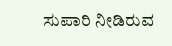ಸುಪಾರಿ ನೀಡಿರುವ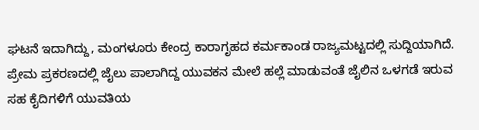ಘಟನೆ ಇದಾಗಿದ್ದು, ಮಂಗಳೂರು ಕೇಂದ್ರ ಕಾರಾಗೃಹದ ಕರ್ಮಕಾಂಡ ರಾಜ್ಯಮಟ್ಟದಲ್ಲಿ ಸುದ್ದಿಯಾಗಿದೆ. ಪ್ರೇಮ ಪ್ರಕರಣದಲ್ಲಿ ಜೈಲು ಪಾಲಾಗಿದ್ದ ಯುವಕನ ಮೇಲೆ ಹಲ್ಲೆ ಮಾಡುವಂತೆ ಜೈಲಿನ ಒಳಗಡೆ ಇರುವ ಸಹ ಕೈದಿಗಳಿಗೆ ಯುವತಿಯ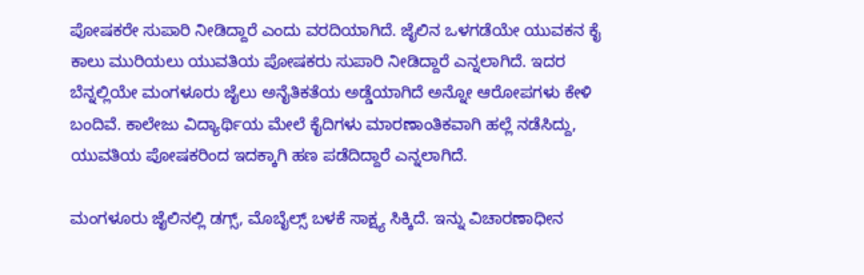ಪೋಷಕರೇ ಸುಪಾರಿ ನೀಡಿದ್ದಾರೆ ಎಂದು ವರದಿಯಾಗಿದೆ. ಜೈಲಿನ ಒಳಗಡೆಯೇ ಯುವಕನ ಕೈ ಕಾಲು ಮುರಿಯಲು ಯುವತಿಯ ಪೋಷಕರು ಸುಪಾರಿ ನೀಡಿದ್ದಾರೆ ಎನ್ನಲಾಗಿದೆ. ಇದರ ಬೆನ್ನಲ್ಲಿಯೇ ಮಂಗಳೂರು ಜೈಲು ಅನೈತಿಕತೆಯ ಅಡ್ಡೆಯಾಗಿದೆ ಅನ್ನೋ ಆರೋಪಗಳು ಕೇಳಿ ಬಂದಿವೆ. ಕಾಲೇಜು ವಿದ್ಯಾರ್ಥಿಯ ಮೇಲೆ ಕೈದಿಗಳು ಮಾರಣಾಂತಿಕವಾಗಿ ಹಲ್ಲೆ ನಡೆಸಿದ್ದು, ಯುವತಿಯ ಪೋಷಕರಿಂದ ಇದಕ್ಕಾಗಿ ಹಣ ಪಡೆದಿದ್ದಾರೆ ಎನ್ನಲಾಗಿದೆ.

ಮಂಗಳೂರು ಜೈಲಿನಲ್ಲಿ ಡಗ್ಸ್‌, ಮೊಬೈಲ್ಸ್‌ ಬಳಕೆ ಸಾಕ್ಷ್ಯ ಸಿಕ್ಕಿದೆ. ಇನ್ನು ವಿಚಾರಣಾಧೀನ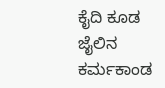ಕೈದಿ ಕೂಡ ಜೈಲಿನ ಕರ್ಮಕಾಂಡ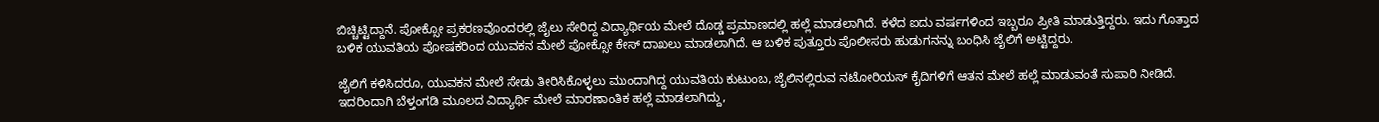ಬಿಚ್ಚಿಟ್ಟಿದ್ದಾನೆ. ಪೋಕ್ಸೋ ಪ್ರಕರಣವೊಂದರಲ್ಲಿ ಜೈಲು ಸೇರಿದ್ದ ವಿದ್ಯಾರ್ಥಿಯ ಮೇಲೆ ದೊಡ್ಡ ಪ್ರಮಾಣದಲ್ಲಿ ಹಲ್ಲೆ ಮಾಡಲಾಗಿದೆ. ಕಳೆದ ಐದು ವರ್ಷಗಳಿಂದ ಇಬ್ಬರೂ ಪ್ರೀತಿ ಮಾಡುತ್ತಿದ್ದರು. ಇದು ಗೊತ್ತಾದ ಬಳಿಕ ಯುವತಿಯ ಪೋಷಕರಿಂದ ಯುವಕನ ಮೇಲೆ ಪೋಕ್ಸೋ ಕೇಸ್‌ ದಾಖಲು ಮಾಡಲಾಗಿದೆ. ಆ ಬಳಿಕ ಪುತ್ತೂರು ಪೊಲೀಸರು ಹುಡುಗನನ್ನು ಬಂಧಿಸಿ ಜೈಲಿಗೆ ಅಟ್ಟಿದ್ದರು.

ಜೈಲಿಗೆ ಕಳಿಸಿದರೂ, ಯುವಕನ ಮೇಲೆ ಸೇಡು ತೀರಿಸಿಕೊಳ್ಳಲು ಮುಂದಾಗಿದ್ದ ಯುವತಿಯ ಕುಟುಂಬ, ಜೈಲಿನಲ್ಲಿರುವ ನಟೋರಿಯಸ್‌ ಕೈದಿಗಳಿಗೆ ಆತನ ಮೇಲೆ ಹಲ್ಲೆ ಮಾಡುವಂತೆ ಸುಪಾರಿ ನೀಡಿದೆ. ಇದರಿಂದಾಗಿ ಬೆಳ್ತಂಗಡಿ ಮೂಲದ ವಿದ್ಯಾರ್ಥಿ ಮೇಲೆ ಮಾರಣಾಂತಿಕ ಹಲ್ಲೆ ಮಾಡಲಾಗಿದ್ದು,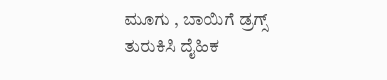ಮೂಗು , ಬಾಯಿಗೆ ಡ್ರಗ್ಸ್ ತುರುಕಿಸಿ ದೈಹಿಕ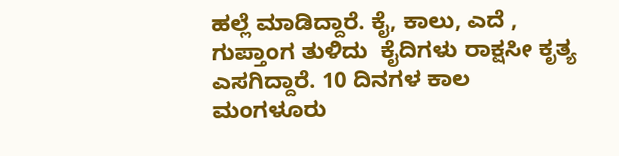ಹಲ್ಲೆ ಮಾಡಿದ್ದಾರೆ. ಕೈ, ಕಾಲು, ಎದೆ , ಗುಪ್ತಾಂಗ ತುಳಿದು  ಕೈದಿಗಳು ರಾಕ್ಷಸೀ ಕೃತ್ಯ ಎಸಗಿದ್ದಾರೆ. 10 ದಿನಗಳ ಕಾಲ ಮಂಗಳೂರು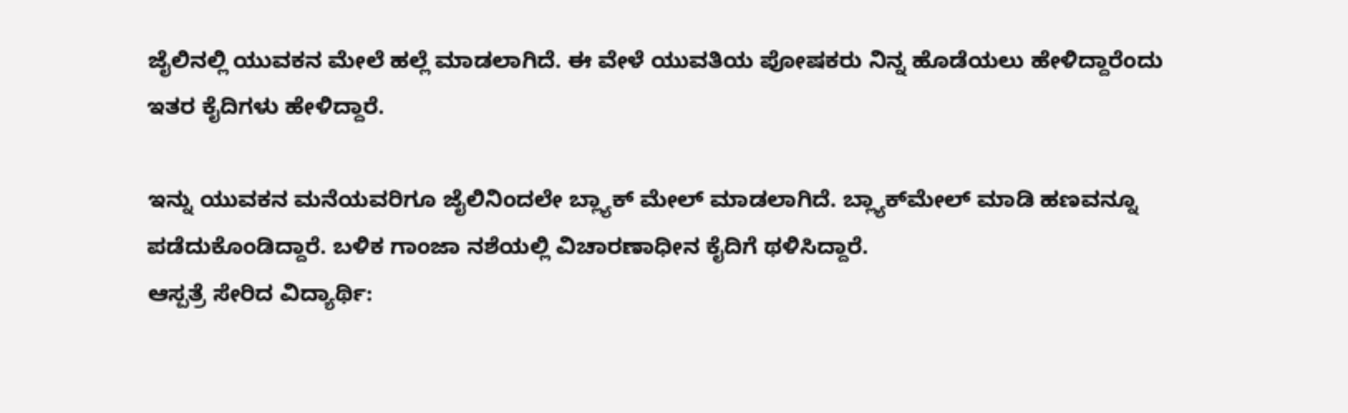ಜೈಲಿನಲ್ಲಿ ಯುವಕನ ಮೇಲೆ ಹಲ್ಲೆ ಮಾಡಲಾಗಿದೆ. ಈ ವೇಳೆ ಯುವತಿಯ ಪೋಷಕರು ನಿನ್ನ ಹೊಡೆಯಲು ಹೇಳಿದ್ದಾರೆಂದು ಇತರ ಕೈದಿಗಳು ಹೇಳಿದ್ದಾರೆ.

ಇನ್ನು ಯುವಕನ ಮನೆಯವರಿಗೂ ಜೈಲಿನಿಂದಲೇ ಬ್ಲ್ಯಾಕ್ ಮೇಲ್ ಮಾಡಲಾಗಿದೆ. ಬ್ಲ್ಯಾಕ್‌ಮೇಲ್‌ ಮಾಡಿ ಹಣವನ್ನೂ ಪಡೆದುಕೊಂಡಿದ್ದಾರೆ. ಬಳಿಕ ಗಾಂಜಾ ನಶೆಯಲ್ಲಿ ವಿಚಾರಣಾಧೀನ‌ ಕೈದಿಗೆ ಥಳಿಸಿದ್ದಾರೆ.
ಆಸ್ಪತ್ರೆ ಸೇರಿದ ವಿದ್ಯಾರ್ಥಿ: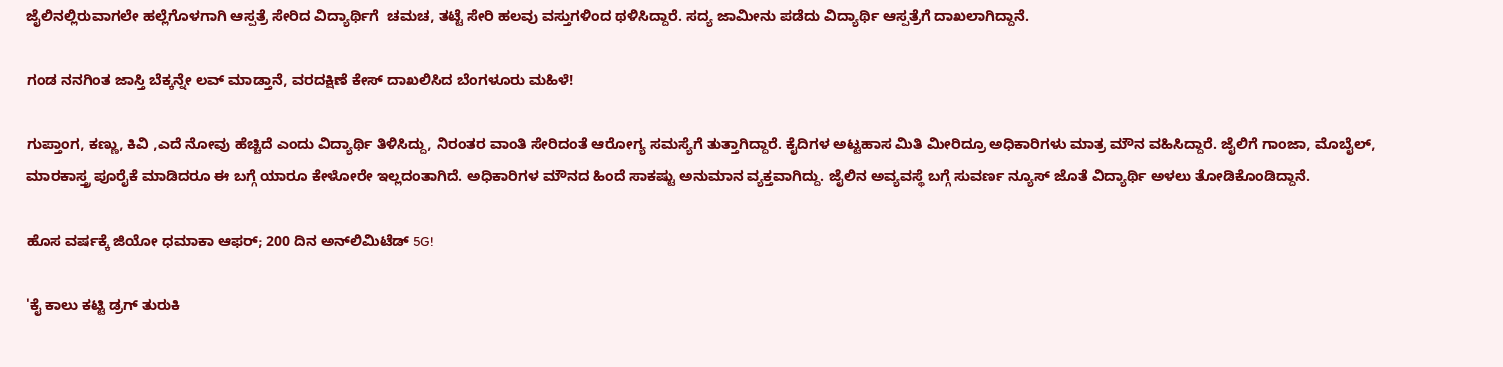ಜೈಲಿನಲ್ಲಿರುವಾಗಲೇ ಹಲ್ಲೆಗೊಳಗಾಗಿ ಆಸ್ಪತ್ರೆ ಸೇರಿದ ವಿದ್ಯಾರ್ಥಿಗೆ  ಚಮಚ, ತಟ್ಟೆ ಸೇರಿ ಹಲವು ವಸ್ತುಗಳಿಂದ ಥಳಿಸಿದ್ದಾರೆ. ಸದ್ಯ ಜಾಮೀನು ಪಡೆದು ವಿದ್ಯಾರ್ಥಿ ಆಸ್ಪತ್ರೆಗೆ ದಾಖಲಾಗಿದ್ದಾನೆ.

ಗಂಡ ನನಗಿಂತ ಜಾಸ್ತಿ ಬೆಕ್ಕನ್ನೇ ಲವ್‌ ಮಾಡ್ತಾನೆ, ವರದಕ್ಷಿಣೆ ಕೇಸ್‌ ದಾಖಲಿಸಿದ ಬೆಂಗಳೂರು ಮಹಿಳೆ!

ಗುಪ್ತಾಂಗ, ಕಣ್ಣು, ಕಿವಿ ,ಎದೆ ನೋವು ಹೆಚ್ಚಿದೆ ಎಂದು ವಿದ್ಯಾರ್ಥಿ ತಿಳಿಸಿದ್ದು, ನಿರಂತರ ವಾಂತಿ ಸೇರಿದಂತೆ ಆರೋಗ್ಯ ಸಮಸ್ಯೆಗೆ ತುತ್ತಾಗಿದ್ದಾರೆ. ಕೈದಿಗಳ ಅಟ್ಟಹಾಸ ಮಿತಿ ಮೀರಿದ್ರೂ ಅಧಿಕಾರಿಗಳು ಮಾತ್ರ ಮೌನ ವಹಿಸಿದ್ದಾರೆ. ಜೈಲಿಗೆ ಗಾಂಜಾ, ಮೊಬೈಲ್, ಮಾರಕಾಸ್ತ್ರ ಪೂರೈಕೆ ಮಾಡಿದರೂ ಈ ಬಗ್ಗೆ ಯಾರೂ ಕೇಳೋರೇ ಇಲ್ಲದಂತಾಗಿದೆ. ಅಧಿಕಾರಿಗಳ ಮೌನದ ಹಿಂದೆ ಸಾಕಷ್ಟು ಅನುಮಾನ ವ್ಯಕ್ತವಾಗಿದ್ದು. ಜೈಲಿನ ಅವ್ಯವಸ್ಥೆ ಬಗ್ಗೆ ಸುವರ್ಣ ನ್ಯೂಸ್ ಜೊತೆ ವಿದ್ಯಾರ್ಥಿ ಅಳಲು ತೋಡಿಕೊಂಡಿದ್ದಾನೆ.

ಹೊಸ ವರ್ಷಕ್ಕೆ ಜಿಯೋ ಧಮಾಕಾ ಆಫರ್‌; 200 ದಿನ ಅನ್‌ಲಿಮಿಟೆಡ್‌ 5G!

'ಕೈ ಕಾಲು ಕಟ್ಟಿ ಡ್ರಗ್ ತುರುಕಿ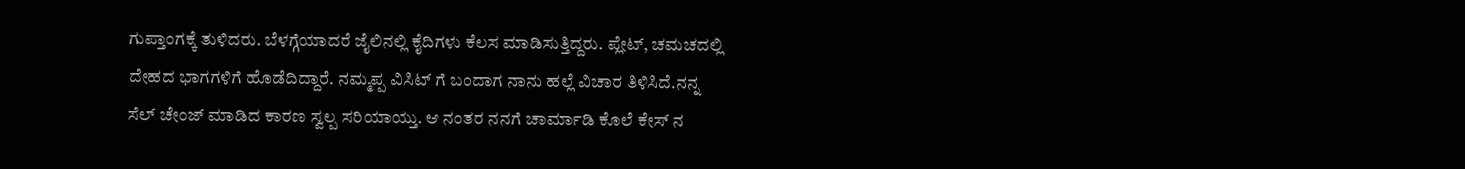ಗುಪ್ತಾಂಗಕ್ಕೆ ತುಳಿದರು. ಬೆಳಗ್ಗೆಯಾದರೆ ಜೈಲಿನಲ್ಲಿ ಕೈದಿಗಳು ಕೆಲಸ ಮಾಡಿಸುತ್ತಿದ್ದರು. ಪ್ಲೇಟ್, ಚಮಚದಲ್ಲಿ ದೇಹದ ಭಾಗಗಳಿಗೆ ಹೊಡೆದಿದ್ದಾರೆ. ನಮ್ಮಪ್ಪ ವಿಸಿಟ್ ಗೆ ಬಂದಾಗ ನಾನು ಹಲ್ಲೆ ವಿಚಾರ ತಿಳಿಸಿದೆ.ನನ್ನ ಸೆಲ್ ಚೇಂಜ್ ಮಾಡಿದ ಕಾರಣ ಸ್ವಲ್ಪ ಸರಿಯಾಯ್ತು. ಆ ನಂತರ ನನಗೆ ಚಾರ್ಮಾಡಿ ಕೊಲೆ ಕೇಸ್ ನ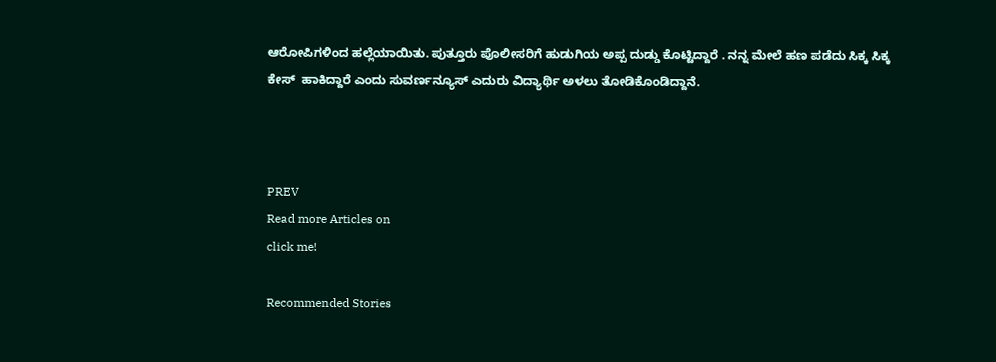ಆರೋಪಿಗಳಿಂದ ಹಲ್ಲೆಯಾಯಿತು. ಪುತ್ತೂರು ಪೊಲೀಸರಿಗೆ ಹುಡುಗಿಯ ಅಪ್ಪ ದುಡ್ಡು ಕೊಟ್ಟಿದ್ದಾರೆ . ನನ್ನ ಮೇಲೆ ಹಣ ಪಡೆದು ಸಿಕ್ಕ ಸಿಕ್ಕ ಕೇಸ್  ಹಾಕಿದ್ದಾರೆ ಎಂದು ಸುವರ್ಣನ್ಯೂಸ್‌ ಎದುರು ವಿದ್ಯಾರ್ಥಿ ಅಳಲು ತೋಡಿಕೊಂಡಿದ್ದಾನೆ.



PREV
Read more Articles on
click me!

Recommended Stories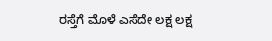ರಸ್ತೆಗೆ ಮೊಳೆ ಎಸೆದೇ ಲಕ್ಷ ಲಕ್ಷ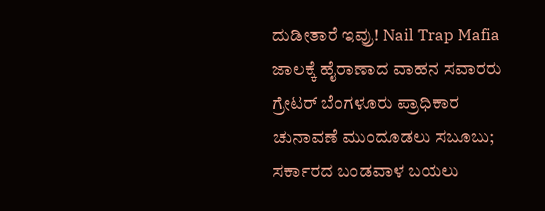ದುಡೀತಾರೆ ಇವ್ರು! Nail Trap Mafia ಜಾಲಕ್ಕೆ ಹೈರಾಣಾದ ವಾಹನ ಸವಾರರು
ಗ್ರೇಟರ್ ಬೆಂಗಳೂರು ಪ್ರಾಧಿಕಾರ ಚುನಾವಣೆ ಮುಂದೂಡಲು ಸಬೂಬು; ಸರ್ಕಾರದ ಬಂಡವಾಳ ಬಯಲು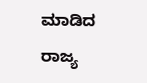ಮಾಡಿದ ರಾಜ್ಯ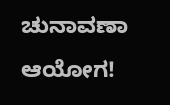ಚುನಾವಣಾ ಆಯೋಗ!